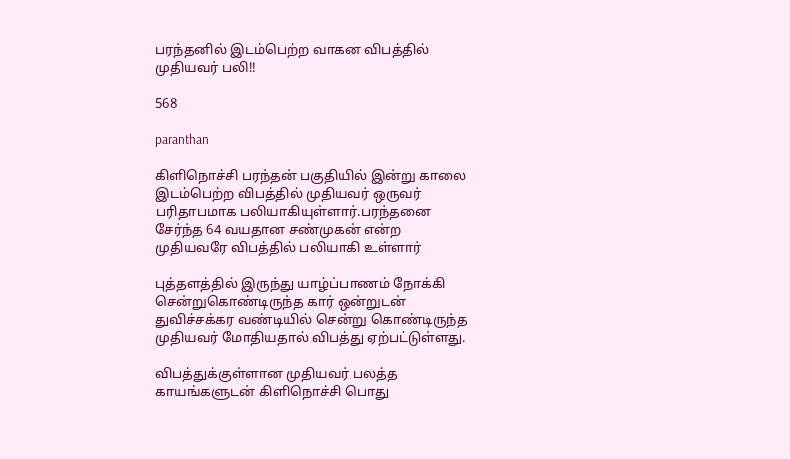பரந்தனில் இடம்பெற்ற வாகன விபத்தில் முதியவர் பலி!!

568

paranthan

கிளிநொச்சி பரந்தன் பகுதியில் இன்று காலை இடம்பெற்ற விபத்தில் முதியவர் ஒருவர் பரிதாபமாக பலியாகியுள்ளார்.பரந்தனை சேர்ந்த 64 வயதான சண்முகன் என்ற முதியவரே விபத்தில் பலியாகி உள்ளார்

புத்தளத்தில் இருந்து யாழ்ப்பாணம் நோக்கி சென்றுகொண்டிருந்த கார் ஒன்றுடன் துவிச்சக்கர வண்டியில் சென்று கொண்டிருந்த முதியவர் மோதியதால் விபத்து ஏற்பட்டுள்ளது.

விபத்துக்குள்ளான முதியவர் பலத்த காயங்களுடன் கிளிநொச்சி பொது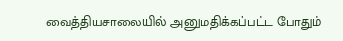வைத்தியசாலையில் அனுமதிக்கப்பட்ட போதும்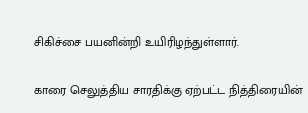சிகிச்சை பயனின்றி உயிரிழந்துள்ளார்.

காரை செலுத்திய சாரதிக்கு ஏற்பட்ட நித்திரையின்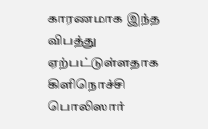காரணமாக இந்த விபத்து ஏற்பட்டுள்ளதாக கிளிநொச்சி பொலிஸார்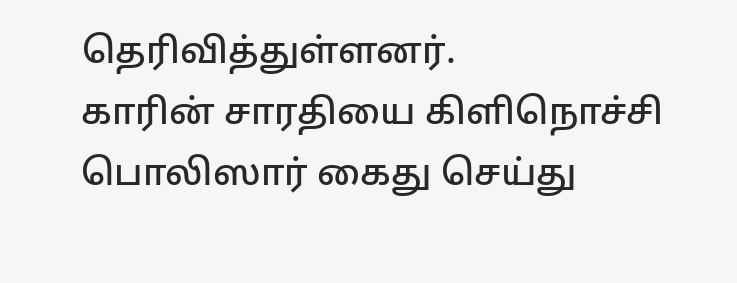தெரிவித்துள்ளனர்.
காரின் சாரதியை கிளிநொச்சி பொலிஸார் கைது செய்து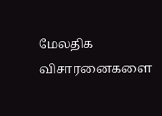மேலதிக விசாரனைகளை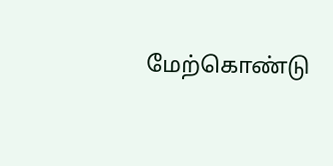மேற்கொண்டு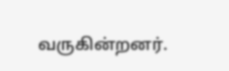வருகின்றனர்.